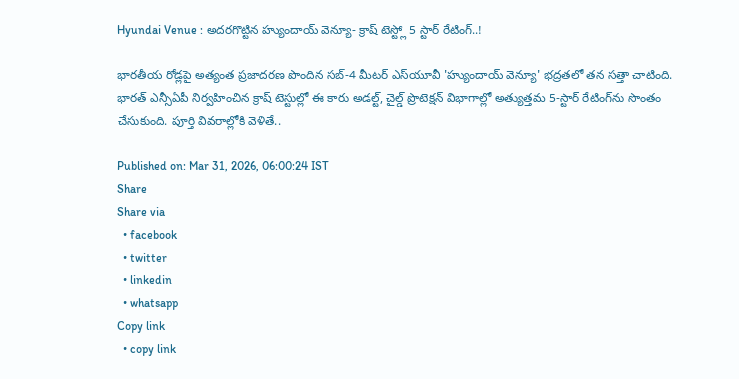Hyundai Venue : అదరగొట్టిన హ్యుందాయ్ వెన్యూ- క్రాష్ టెస్ట్లో 5 స్టార్ రేటింగ్..!

భారతీయ రోడ్లపై అత్యంత ప్రజాదరణ పొందిన సబ్-4 మీటర్ ఎస్‌యూవీ 'హ్యుందాయ్ వెన్యూ' భద్రతలో తన సత్తా చాటింది. భారత్ ఎన్సీఏపీ నిర్వహించిన క్రాష్ టెస్టుల్లో ఈ కారు అడల్ట్, చైల్డ్ ప్రొటెక్షన్ విభాగాల్లో అత్యుత్తమ 5-స్టార్ రేటింగ్‌ను సొంతం చేసుకుంది. పూర్తి వివరాల్లోకి వెళితే..

Published on: Mar 31, 2026, 06:00:24 IST
Share
Share via
  • facebook
  • twitter
  • linkedin
  • whatsapp
Copy link
  • copy link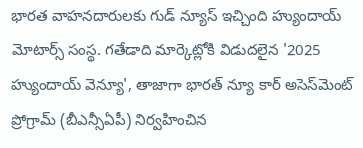భారత వాహనదారులకు గుడ్ న్యూస్ ఇచ్చింది హ్యుందాయ్ మోటార్స్ సంస్థ. గతేడాది మార్కెట్లోకి విడుదలైన '2025 హ్యుందాయ్ వెన్యూ', తాజాగా భారత్ న్యూ కార్ అసెస్‌మెంట్ ప్రోగ్రామ్ (బీఎన్సీఏపీ) నిర్వహించిన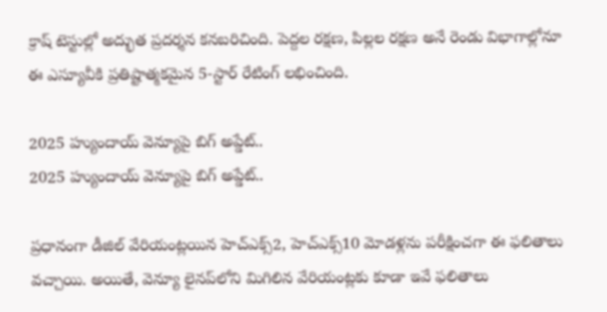క్రాష్ టెస్టుల్లో అద్భుత ప్రదర్శన కనబరిచింది. పెద్దల రక్షణ, పిల్లల రక్షణ అనే రెండు విభాగాల్లోనూ ఈ ఎస్యూవీకి ప్రతిష్టాత్మకమైన 5-స్టార్ రేటింగ్ లభించింది.

2025 హ్యుందాయ్ వెన్యూపై బిగ్ అప్డేట్..
2025 హ్యుందాయ్ వెన్యూపై బిగ్ అప్డేట్..

ప్రధానంగా డీజిల్ వేరియంట్లయిన హెచ్ఎక్స్2, హెచ్ఎక్స్10 మోడళ్లను పరీక్షించగా ఈ ఫలితాలు వచ్చాయి. అయితే, వెన్యూ లైనప్‌లోని మిగిలిన వేరియంట్లకు కూడా ఇవే ఫలితాలు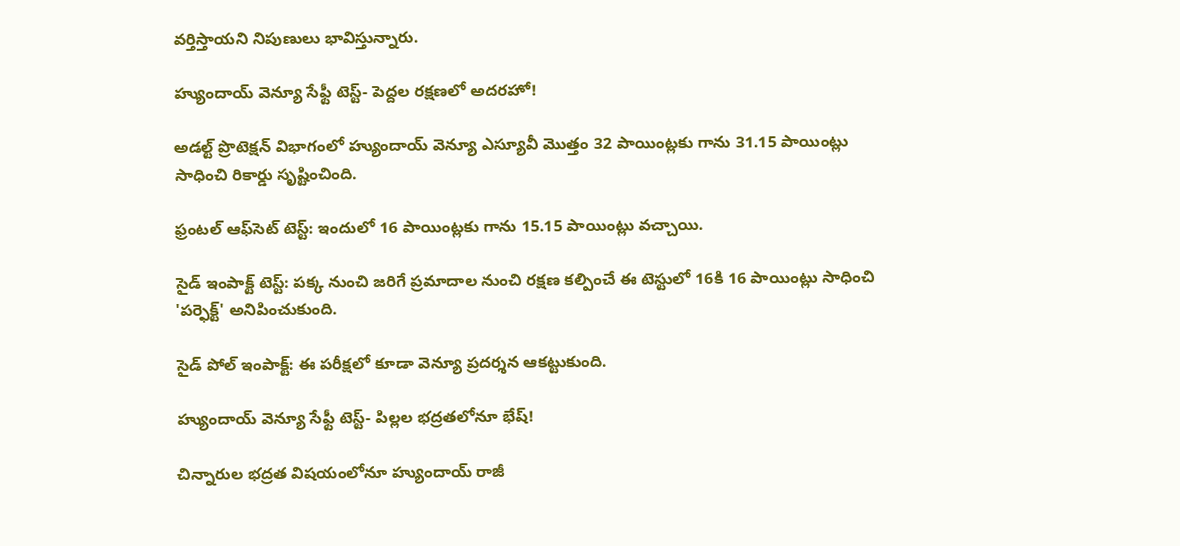వర్తిస్తాయని నిపుణులు భావిస్తున్నారు.

హ్యుందాయ్ వెన్యూ సేఫ్టీ టెస్ట్- పెద్దల రక్షణలో అదరహో!

అడల్ట్ ప్రొటెక్షన్ విభాగంలో హ్యుందాయ్ వెన్యూ ఎస్యూవీ మొత్తం 32 పాయింట్లకు గాను 31.15 పాయింట్లు సాధించి రికార్డు సృష్టించింది.

ఫ్రంటల్ ఆఫ్‌సెట్ టెస్ట్: ఇందులో 16 పాయింట్లకు గాను 15.15 పాయింట్లు వచ్చాయి.

సైడ్ ఇంపాక్ట్ టెస్ట్: పక్క నుంచి జరిగే ప్రమాదాల నుంచి రక్షణ కల్పించే ఈ టెస్టులో 16కి 16 పాయింట్లు సాధించి 'పర్ఫెక్ట్' అనిపించుకుంది.

సైడ్ పోల్ ఇంపాక్ట్: ఈ పరీక్షలో కూడా వెన్యూ ప్రదర్శన ఆకట్టుకుంది.

హ్యుందాయ్ వెన్యూ సేఫ్టీ టెస్ట్- పిల్లల భద్రతలోనూ భేష్!

చిన్నారుల భద్రత విషయంలోనూ హ్యుందాయ్ రాజీ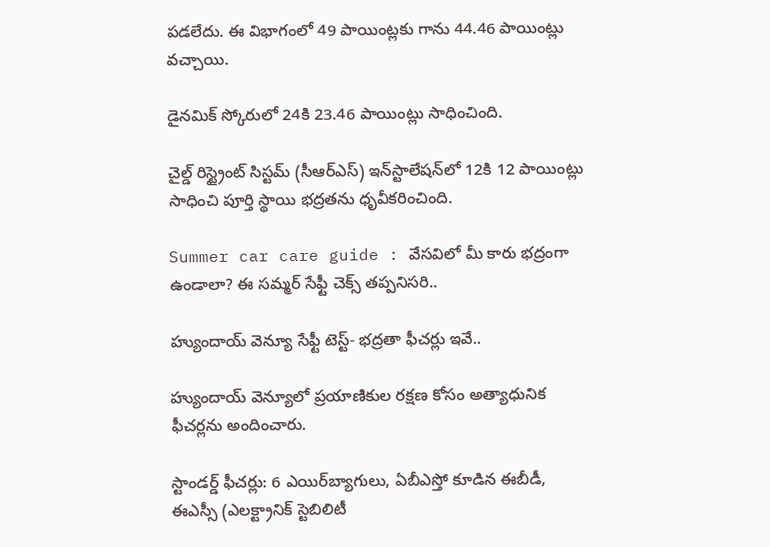పడలేదు. ఈ విభాగంలో 49 పాయింట్లకు గాను 44.46 పాయింట్లు వచ్చాయి.

డైనమిక్ స్కోరులో 24కి 23.46 పాయింట్లు సాధించింది.

చైల్డ్ రిస్ట్రైంట్ సిస్టమ్ (సీఆర్ఎస్) ఇన్‌స్టాలేషన్‌లో 12కి 12 పాయింట్లు సాధించి పూర్తి స్థాయి భద్రతను ధృవీకరించింది.

Summer car care guide : వేసవిలో మీ కారు భద్రంగా ఉండాలా? ఈ సమ్మర్ సేఫ్టీ చెక్స్ తప్పనిసరి..

హ్యుందాయ్ వెన్యూ సేఫ్టీ టెస్ట్- భద్రతా ఫీచర్లు ఇవే..

హ్యుందాయ్ వెన్యూలో ప్రయాణికుల రక్షణ కోసం అత్యాధునిక ఫీచర్లను అందించారు.

స్టాండర్డ్ ఫీచర్లు: 6 ఎయిర్‌బ్యాగులు, ఏబీఎస్తో కూడిన ఈబీడీ, ఈఎస్సీ (ఎలక్ట్రానిక్ స్టెబిలిటీ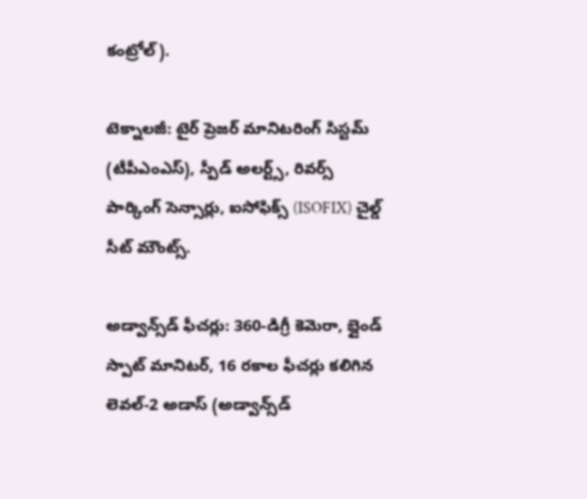కంట్రోల్).

టెక్నాలజీ: టైర్ ప్రెజర్ మానిటరింగ్ సిస్టమ్ (టీపీఎంఎస్), స్పీడ్ అలర్ట్స్, రివర్స్ పార్కింగ్ సెన్సార్లు, ఐసోఫిక్స్ (ISOFIX) చైల్డ్ సీట్ మౌంట్స్.

అడ్వాన్స్‌డ్ ఫీచర్లు: 360-డిగ్రీ కెమెరా, బ్లైండ్ స్పాట్ మానిటర్, 16 రకాల ఫీచర్లు కలిగిన లెవల్-2 అడాస్ (అడ్వాన్స్‌డ్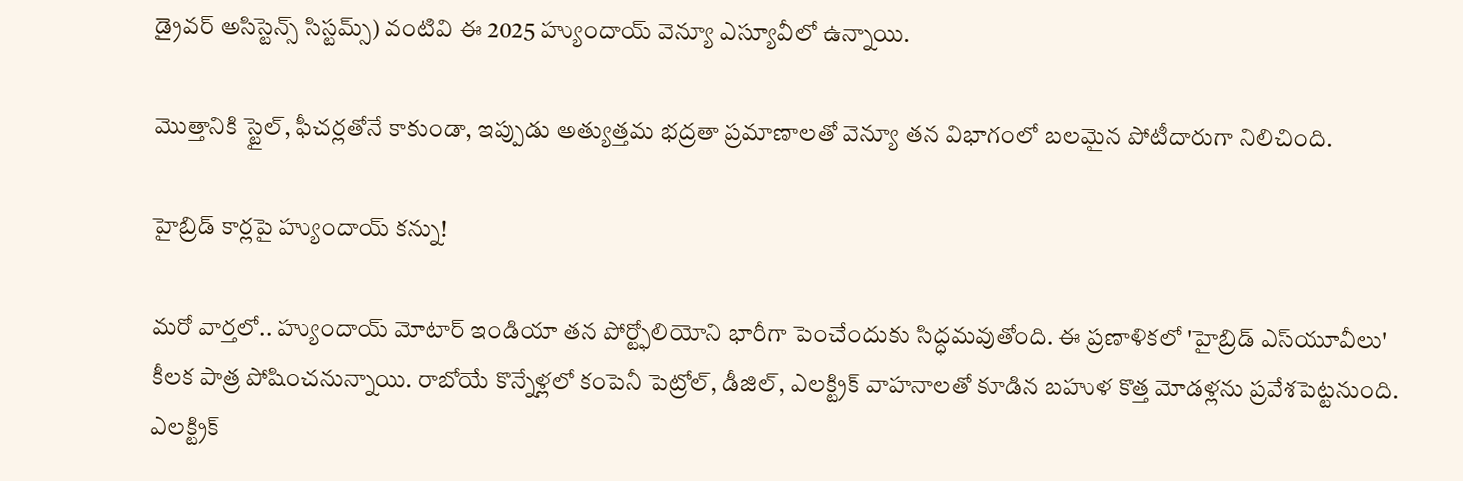డ్రైవర్ అసిస్టెన్స్ సిస్టమ్స్) వంటివి ఈ 2025 హ్యుందాయ్ వెన్యూ ఎస్యూవీలో ఉన్నాయి.

మొత్తానికి స్టైల్, ఫీచర్లతోనే కాకుండా, ఇప్పుడు అత్యుత్తమ భద్రతా ప్రమాణాలతో వెన్యూ తన విభాగంలో బలమైన పోటీదారుగా నిలిచింది.

హైబ్రిడ్ కార్లపై హ్యుందాయ్ కన్ను!

మరో వార్తలో.. హ్యుందాయ్ మోటార్ ఇండియా తన పోర్ట్ఫోలియోని భారీగా పెంచేందుకు సిద్ధమవుతోంది. ఈ ప్రణాళికలో 'హైబ్రిడ్ ఎస్‌యూవీలు' కీలక పాత్ర పోషించనున్నాయి. రాబోయే కొన్నేళ్లలో కంపెనీ పెట్రోల్, డీజిల్, ఎలక్ట్రిక్ వాహనాలతో కూడిన బహుళ కొత్త మోడళ్లను ప్రవేశపెట్టనుంది. ఎలక్ట్రిక్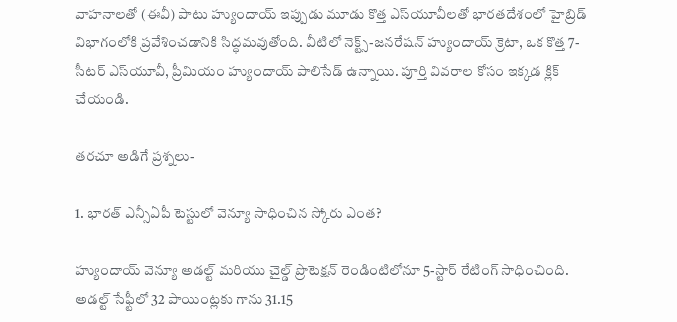వాహనాలతో (ఈవీ) పాటు హ్యుందాయ్ ఇప్పుడు మూడు కొత్త ఎస్‌యూవీలతో భారతదేశంలో హైబ్రిడ్ విభాగంలోకి ప్రవేశించడానికి సిద్ధమవుతోంది. వీటిలో నెక్ట్స్-జనరేషన్ హ్యుందాయ్ క్రెటా, ఒక కొత్త 7-సీటర్ ఎస్‌యూవీ, ప్రీమియం హ్యుందాయ్ పాలిసేడ్ ఉన్నాయి. పూర్తి వివరాల కోసం ఇక్కడ క్లిక్ చేయండి.

తరచూ అడిగే ప్రశ్నలు-

1. భారత్ ఎన్సీఏపీ టెస్టులో వెన్యూ సాధించిన స్కోరు ఎంత?

హ్యుందాయ్ వెన్యూ అడల్ట్ మరియు చైల్డ్ ప్రొటెక్షన్ రెండింటిలోనూ 5-స్టార్ రేటింగ్ సాధించింది. అడల్ట్ సేఫ్టీలో 32 పాయింట్లకు గాను 31.15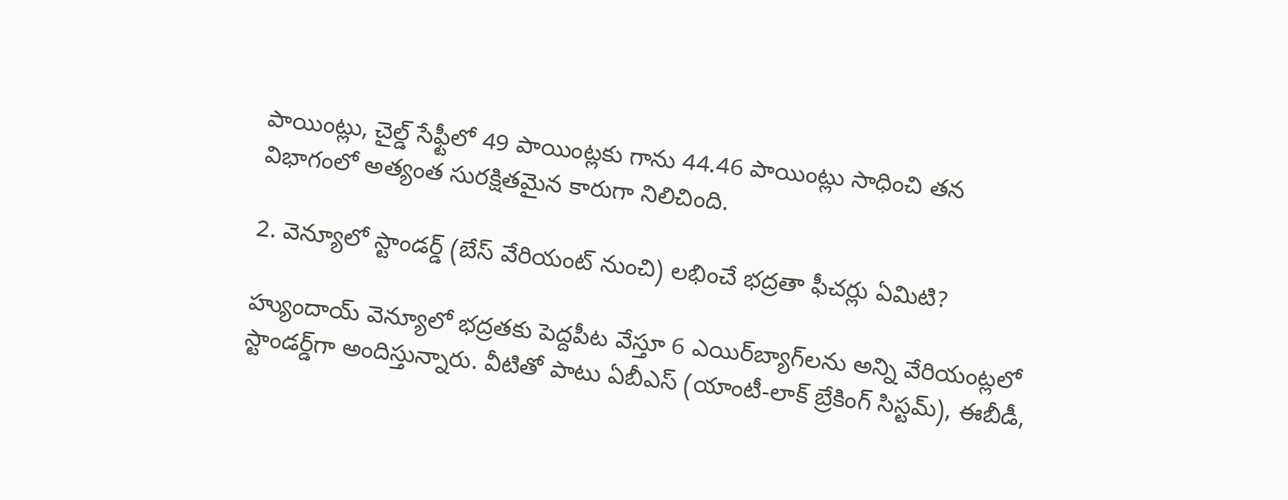పాయింట్లు, చైల్డ్ సేఫ్టీలో 49 పాయింట్లకు గాను 44.46 పాయింట్లు సాధించి తన విభాగంలో అత్యంత సురక్షితమైన కారుగా నిలిచింది.

2. వెన్యూలో స్టాండర్డ్ (బేస్ వేరియంట్ నుంచి) లభించే భద్రతా ఫీచర్లు ఏమిటి?

హ్యుందాయ్ వెన్యూలో భద్రతకు పెద్దపీట వేస్తూ 6 ఎయిర్‌బ్యాగ్‌లను అన్ని వేరియంట్లలో స్టాండర్డ్‌గా అందిస్తున్నారు. వీటితో పాటు ఏబీఎస్ (యాంటీ-లాక్ బ్రేకింగ్ సిస్టమ్), ఈబీడీ,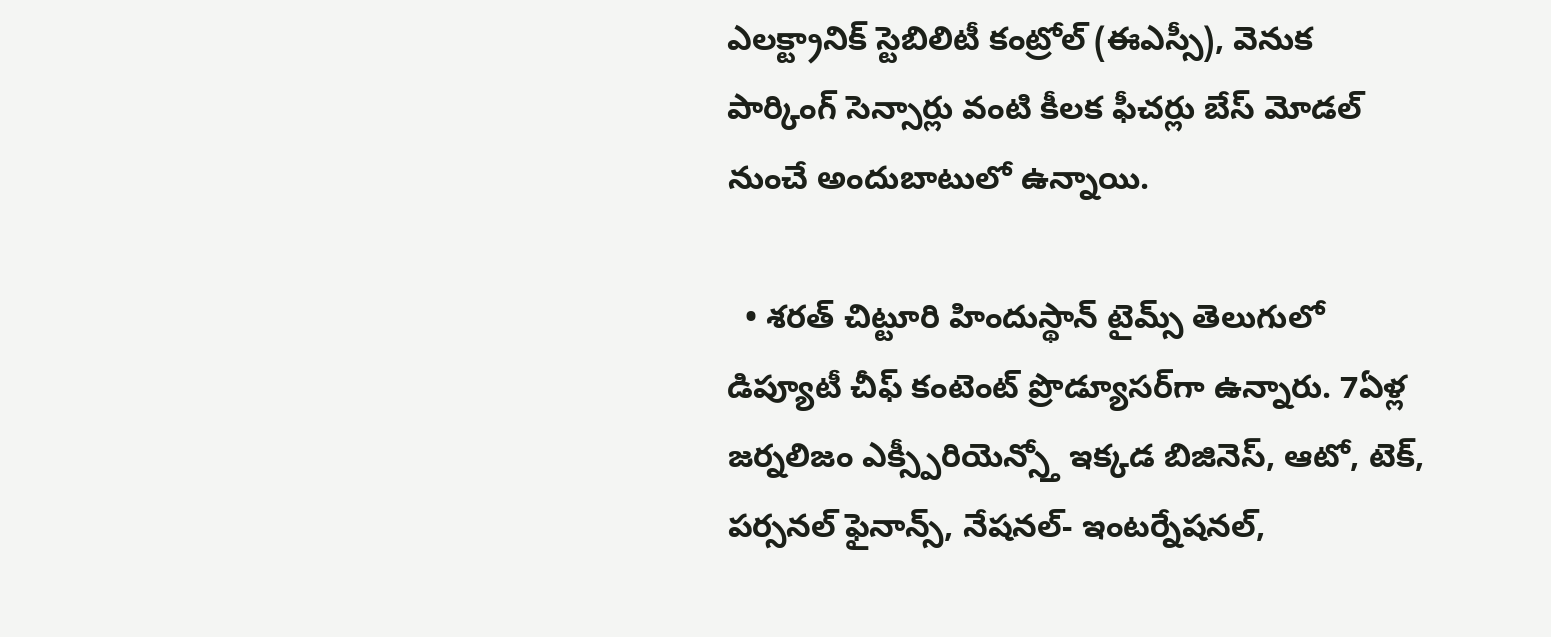ఎలక్ట్రానిక్ స్టెబిలిటీ కంట్రోల్ (ఈఎస్సీ), వెనుక పార్కింగ్ సెన్సార్లు వంటి కీలక ఫీచర్లు బేస్ మోడల్ నుంచే అందుబాటులో ఉన్నాయి.

  • శరత్ చిట్టూరి హిందుస్థాన్ టైమ్స్ తెలుగులో డిప్యూటీ చీఫ్ కంటెంట్ ప్రొడ్యూసర్‌గా ఉన్నారు. 7ఏళ్ల జర్నలిజం ఎక్స్పీరియెన్స్తో ఇక్కడ బిజినెస్, ఆటో, టెక్, పర్సనల్ ఫైనాన్స్, నేషనల్- ఇంటర్నేషనల్,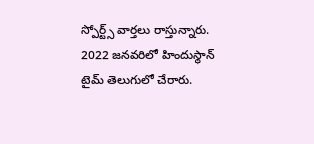స్పోర్ట్స్ వార్తలు రాస్తున్నారు. 2022 జనవరిలో హిందుస్థాన్ టైమ్ తెలుగులో చేరారు.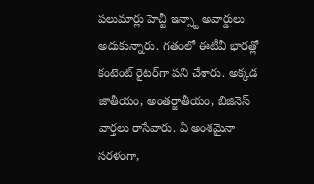పలుమార్లు హెచ్టీ ఇన్స్టా అవార్డులు అదుకున్నారు. గతంలో ఈటీవీ భారత్లో కంటెంట్ రైటర్‌గా పని చేశారు. అక్కడ జాతీయం, అంతర్జాతీయం, బిజినెస్ వార్తలు రాసేవారు. ఏ అంశమైనా సరళంగా,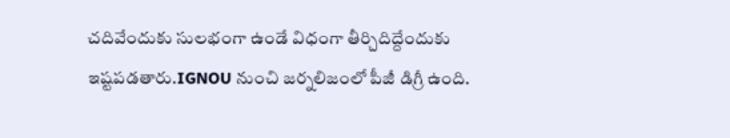చదివేందుకు సులభంగా ఉండే విధంగా తీర్చిదిద్దేందుకు ఇష్టపడతారు.IGNOU నుంచి జర్నలిజంలో పీజీ డిగ్రీ ఉంది.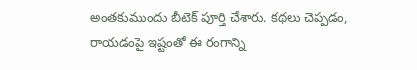అంతకుముందు బీటెక్ పూర్తి చేశారు. కథలు చెప్పడం, రాయడంపై ఇష్టంతో ఈ రంగాన్ని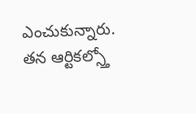ఎంచుకున్నారు. తన ఆర్టికల్స్తో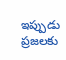ఇప్పుడు ప్రజలకు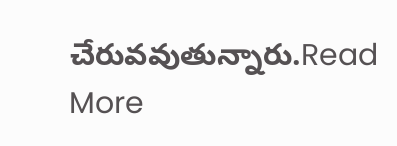చేరువవుతున్నారు.Read More